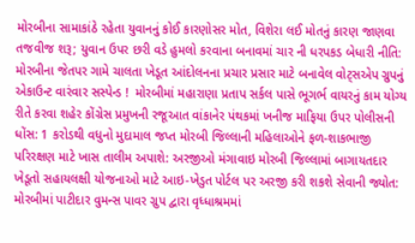મોરબીના સામાકાંઠે રહેતા યુવાનનું કોઈ કારણોસર મોત, વિશેરા લઈ મોતનું કારણ જાણવા તજવીજ શરૂ; યુવાન ઉપર છરી વડે હુમલો કરવાના બનાવમાં ચાર ની ધરપકડ બેધારી નીતિ: મોરબીના જેતપર ગામે ચાલતા ખેડૂત આંદોલનના પ્રચાર પ્રસાર માટે બનાવેલ વોટ્સએપ ગ્રુપનું એકાઉન્ટ વારંવાર સસ્પેન્ડ !  મોરબીમાં મહારાણા પ્રતાપ સર્કલ પાસે ભૂગર્ભ વાયરનું કામ યોગ્ય રીતે કરવા શહેર કોંગ્રેસ પ્રમુખની રજૂઆત વાંકાનેર પંથકમાં ખનીજ માફિયા ઉપર પોલીસની ધોંસ: 1 કરોડથી વધુનો મુદામાલ જપ્ત મોરબી જિલ્લાની મહિલાઓને ફળ-શાકભાજી પરિરક્ષણ માટે ખાસ તાલીમ અપાશે: અરજીઓ મંગાવાઇ મોરબી જિલ્લામાં બાગાયતદાર ખેડૂતો સહાયલક્ષી યોજનાઓ માટે આઇ-ખેડુત પોર્ટલ પર અરજી કરી શકશે સેવાની જ્યોત: મોરબીમાં પાટીદાર વુમન્સ પાવર ગ્રુપ દ્વારા વૃધ્ધાશ્રમમાં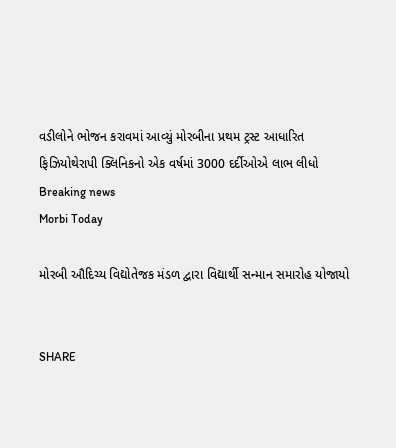વડીલોને ભોજન કરાવમાં આવ્યું મોરબીના પ્રથમ ટ્રસ્ટ આધારિત ફિઝિયોથેરાપી ક્લિનિકનો એક વર્ષમાં 3000 દર્દીઓએ લાભ લીધો
Breaking news
Morbi Today

મોરબી ઔદિચ્ય વિદ્યોતેજક મંડળ દ્વારા વિદ્યાર્થી સન્માન સમારોહ યોજાયો


SHARE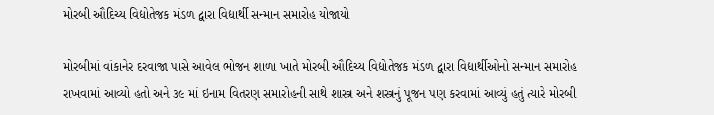મોરબી ઔદિચ્ય વિદ્યોતેજક મંડળ દ્વારા વિદ્યાર્થી સન્માન સમારોહ યોજાયો

મોરબીમાં વાંકાનેર દરવાજા પાસે આવેલ ભોજન શાળા ખાતે મોરબી ઔદિચ્ય વિદ્યોતેજક મંડળ દ્વારા વિદ્યાર્થીઓનો સન્માન સમારોહ રાખવામાં આવ્યો હતો અને ૩૯ માં ઇનામ વિતરણ સમારોહની સાથે શાસ્ત્ર અને શસ્ત્રનું પૂજન પણ કરવામાં આવ્યું હતું ત્યારે મોરબી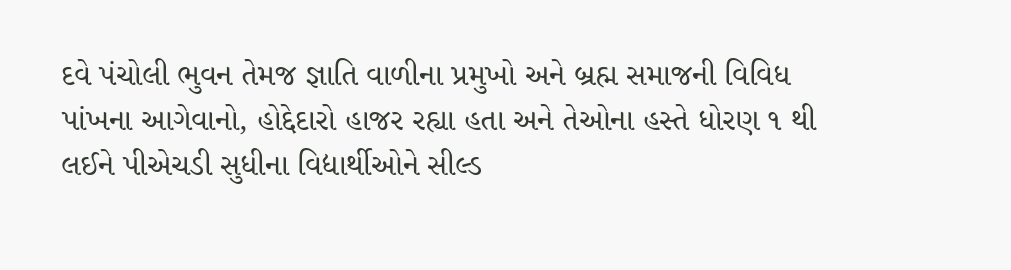દવે પંચોલી ભુવન તેમજ જ્ઞાતિ વાળીના પ્રમુખો અને બ્રહ્મ સમાજની વિવિધ પાંખના આગેવાનો, હોદ્દેદારો હાજર રહ્યા હતા અને તેઓના હસ્તે ધોરણ ૧ થી લઈને પીએચડી સુધીના વિદ્યાર્થીઓને સીલ્ડ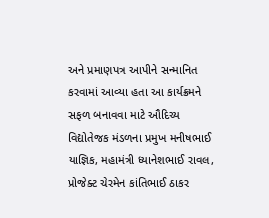અને પ્રમાણપત્ર આપીને સન્માનિત કરવામાં આવ્યા હતા આ કાર્યક્રમને સફળ બનાવવા માટે ઔદિચ્ય વિદ્યોતેજક મંડળના પ્રમુખ મનીષભાઈ યાજ્ઞિક, મહામંત્રી ધ્યાનેશભાઈ રાવલ, પ્રોજેક્ટ ચેરમેન કાંતિભાઈ ઠાકર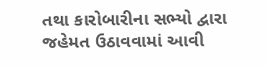તથા કારોબારીના સભ્યો દ્વારા જહેમત ઉઠાવવામાં આવી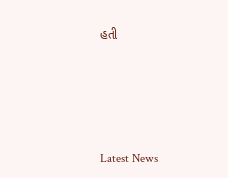હતી






Latest News